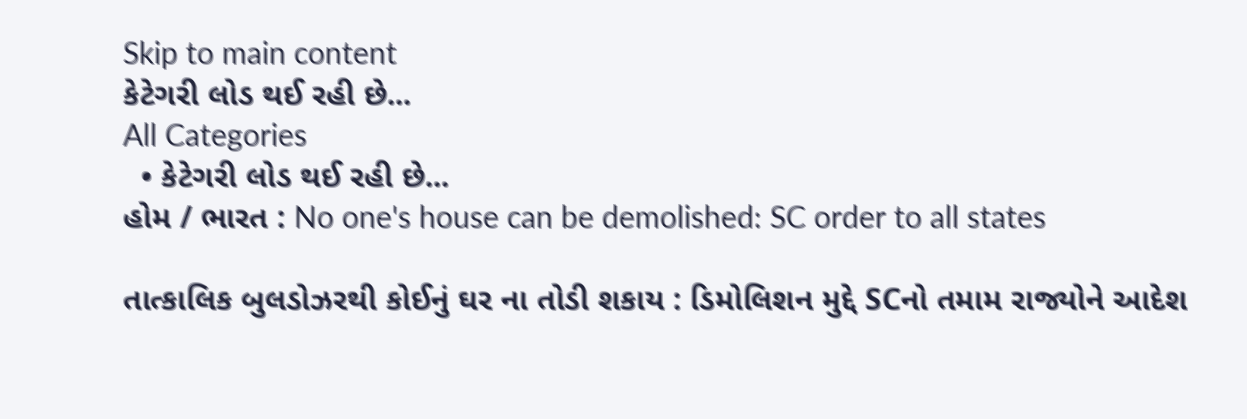Skip to main content
કેટેગરી લોડ થઈ રહી છે...
All Categories
  • કેટેગરી લોડ થઈ રહી છે...
હોમ / ભારત : No one's house can be demolished: SC order to all states

તાત્કાલિક બુલડોઝરથી કોઈનું ઘર ના તોડી શકાય : ડિમોલિશન મુદ્દે SCનો તમામ રાજ્યોને આદેશ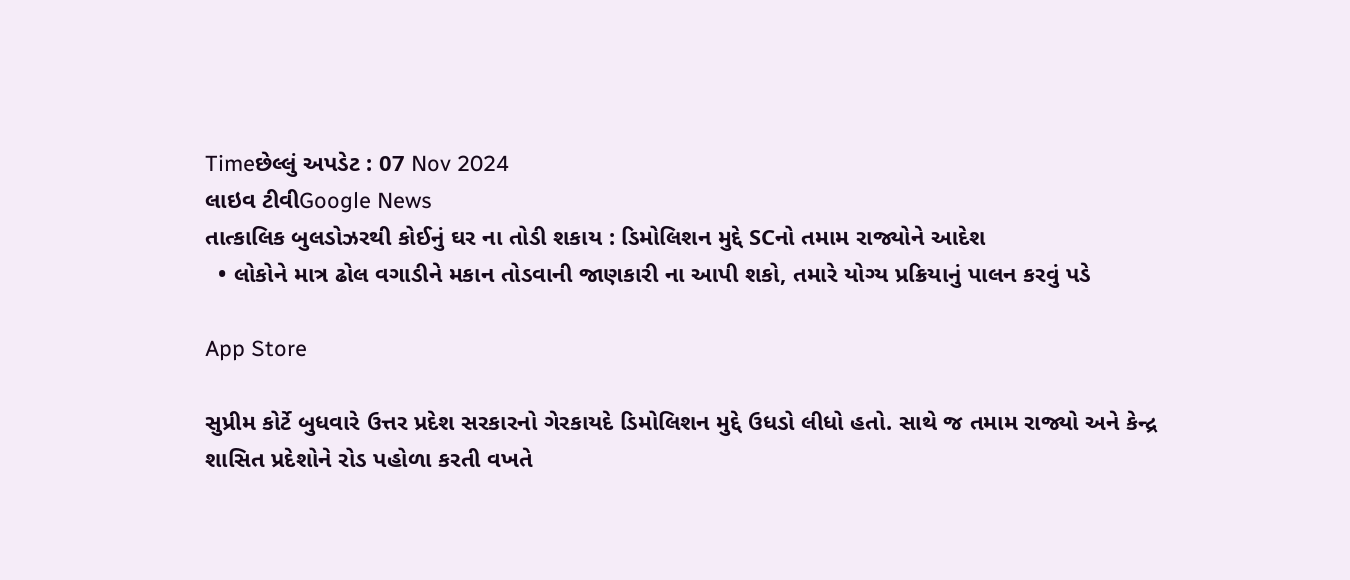Timeછેલ્લું અપડેટ : 07 Nov 2024
લાઇવ ટીવીGoogle News
તાત્કાલિક બુલડોઝરથી કોઈનું ઘર ના તોડી શકાય : ડિમોલિશન મુદ્દે SCનો તમામ રાજ્યોને આદેશ
  • લોકોને માત્ર ઢોલ વગાડીને મકાન તોડવાની જાણકારી ના આપી શકો, તમારે યોગ્ય પ્રક્રિયાનું પાલન કરવું પડે

App Store

સુપ્રીમ કોર્ટે બુધવારે ઉત્તર પ્રદેશ સરકારનો ગેરકાયદે ડિમોલિશન મુદ્દે ઉધડો લીધો હતો. સાથે જ તમામ રાજ્યો અને કેન્દ્ર શાસિત પ્રદેશોને રોડ પહોળા કરતી વખતે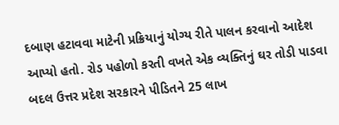દબાણ હટાવવા માટેની પ્રક્રિયાનું યોગ્ય રીતે પાલન કરવાનો આદેશ આપ્યો હતો. રોડ પહોળો કરતી વખતે એક વ્યક્તિનું ઘર તોડી પાડવા બદલ ઉત્તર પ્રદેશ સરકારને પીડિતને 25 લાખ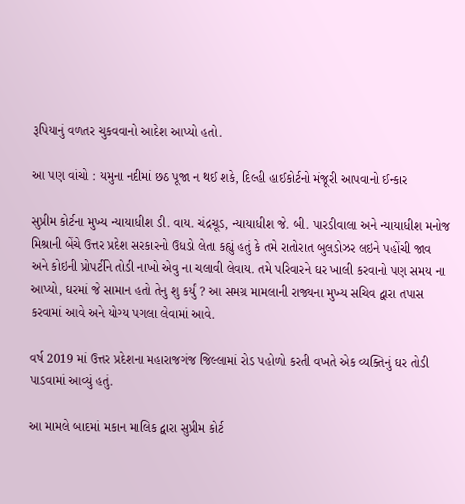રૂપિયાનું વળતર ચુકવવાનો આદેશ આપ્યો હતો.

આ પણ વાંચો : યમુના નદીમાં છઠ પૂજા ન થઈ શકે, દિલ્હી હાઈકોર્ટનો મંજૂરી આપવાનો ઈન્કાર

સુપ્રીમ કોર્ટના મુખ્ય ન્યાયાધીશ ડી. વાય. ચંદ્રચૂડ, ન્યાયાધીશ જે. બી. પારડીવાલા અને ન્યાયાધીશ મનોજ મિશ્રાની બેંચે ઉત્તર પ્રદેશ સરકારનો ઉધડો લેતા કહ્યું હતું કે તમે રાતોરાત બુલડોઝર લઇને પહોંચી જાવ અને કોઇની પ્રોપર્ટીને તોડી નાખો એવુ ના ચલાવી લેવાય. તમે પરિવારને ઘર ખાલી કરવાનો પણ સમય ના આપ્યો, ઘરમાં જે સામાન હતો તેનુ શુ કર્યું ? આ સમગ્ર મામલાની રાજ્યના મુખ્ય સચિવ દ્વારા તપાસ કરવામાં આવે અને યોગ્ય પગલા લેવામાં આવે.

વર્ષ 2019 માં ઉત્તર પ્રદેશના મહારાજગંજ જિલ્લામાં રોડ પહોળો કરતી વખતે એક વ્યક્તિનું ઘર તોડી પાડવામાં આવ્યું હતું.

આ મામલે બાદમાં મકાન માલિક દ્વારા સુપ્રીમ કોર્ટ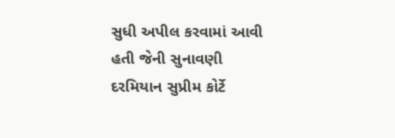સુધી અપીલ કરવામાં આવી હતી જેની સુનાવણી દરમિયાન સુપ્રીમ કોર્ટે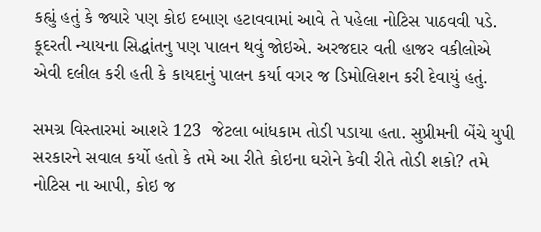કહ્યું હતું કે જ્યારે પણ કોઇ દબાણ હટાવવામાં આવે તે પહેલા નોટિસ પાઠવવી પડે. કૂદરતી ન્યાયના સિદ્ધાંતનુ પણ પાલન થવું જોઇએ. અરજદાર વતી હાજર વકીલોએ એવી દલીલ કરી હતી કે કાયદાનું પાલન કર્યા વગર જ ડિમોલિશન કરી દેવાયું હતું.

સમગ્ર વિસ્તારમાં આશરે 123  જેટલા બાંધકામ તોડી પડાયા હતા. સુપ્રીમની બેંચે યુપી સરકારને સવાલ કર્યો હતો કે તમે આ રીતે કોઇના ઘરોને કેવી રીતે તોડી શકો? તમે નોટિસ ના આપી, કોઇ જ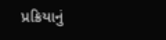પ્રક્રિયાનું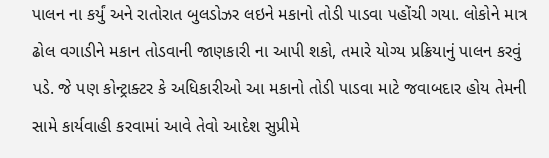પાલન ના કર્યું અને રાતોરાત બુલડોઝર લઇને મકાનો તોડી પાડવા પહોંચી ગયા. લોકોને માત્ર ઢોલ વગાડીને મકાન તોડવાની જાણકારી ના આપી શકો, તમારે યોગ્ય પ્રક્રિયાનું પાલન કરવું પડે. જે પણ કોન્ટ્રાક્ટર કે અધિકારીઓ આ મકાનો તોડી પાડવા માટે જવાબદાર હોય તેમની સામે કાર્યવાહી કરવામાં આવે તેવો આદેશ સુપ્રીમે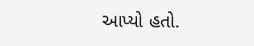આપ્યો હતો.